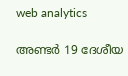web analytics

അണ്ടര്‍ 19 ദേശീയ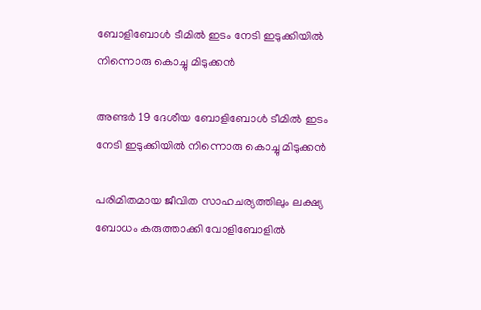ബോളിബോള്‍ ടീമില്‍ ഇടം നേടി ഇടുക്കിയിൽ നിന്നൊരു കൊച്ചു മിടുക്കന്‍

അണ്ടര്‍ 19 ദേശീയ ബോളിബോള്‍ ടീമില്‍ ഇടം നേടി ഇടുക്കിയിൽ നിന്നൊരു കൊച്ചു മിടുക്കന്‍

പരിമിതമായ ജീവിത സാഹചര്യത്തിലും ലക്ഷ്യ ബോധം കരുത്താക്കി വോളിബോളില്‍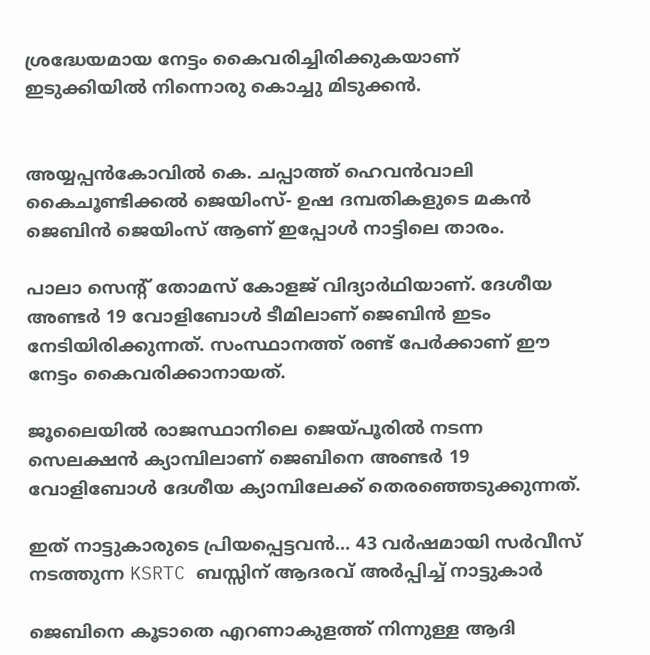ശ്രദ്ധേയമായ നേട്ടം കൈവരിച്ചിരിക്കുകയാണ് ഇടുക്കിയിൽ നിന്നൊരു കൊച്ചു മിടുക്കൻ.


അയ്യപ്പന്‍കോവില്‍ കെ. ചപ്പാത്ത് ഹെവന്‍വാലി കൈചൂണ്ടിക്കല്‍ ജെയിംസ്- ഉഷ ദമ്പതികളുടെ മകന്‍ ജെബിന്‍ ജെയിംസ് ആണ് ഇപ്പോൾ നാട്ടിലെ താരം.

പാലാ സെന്റ് തോമസ് കോളജ് വിദ്യാര്‍ഥിയാണ്. ദേശീയ അണ്ടര്‍ 19 വോളിബോള്‍ ടീമിലാണ് ജെബിന്‍ ഇടം നേടിയിരിക്കുന്നത്. സംസ്ഥാനത്ത് രണ്ട് പേര്‍ക്കാണ് ഈ നേട്ടം കൈവരിക്കാനായത്.

ജൂലൈയില്‍ രാജസ്ഥാനിലെ ജെയ്പൂരില്‍ നടന്ന സെലക്ഷന്‍ ക്യാമ്പിലാണ് ജെബിനെ അണ്ടര്‍ 19 വോളിബോള്‍ ദേശീയ ക്യാമ്പിലേക്ക് തെരഞ്ഞെടുക്കുന്നത്.

ഇത് നാട്ടുകാരുടെ പ്രിയപ്പെട്ടവൻ… 43 വര്‍ഷമായി സര്‍വീസ് നടത്തുന്ന KSRTC ബസ്സിന്‌ ആദരവ് അർപ്പിച്ച് നാട്ടുകാർ

ജെബിനെ കൂടാതെ എറണാകുളത്ത് നിന്നുള്ള ആദി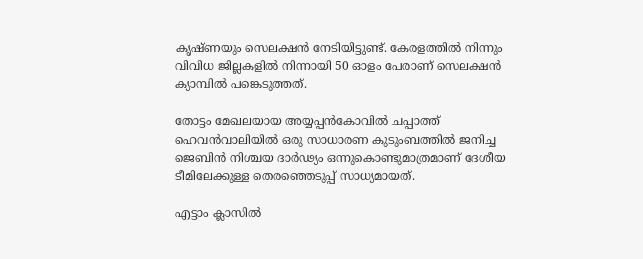കൃഷ്ണയും സെലക്ഷന്‍ നേടിയിട്ടുണ്ട്. കേരളത്തില്‍ നിന്നും വിവിധ ജില്ലകളില്‍ നിന്നായി 50 ഓളം പേരാണ് സെലക്ഷന്‍ ക്യാമ്പില്‍ പങ്കെടുത്തത്.

തോട്ടം മേഖലയായ അയ്യപ്പന്‍കോവില്‍ ചപ്പാത്ത് ഹെവന്‍വാലിയില്‍ ഒരു സാധാരണ കുടുംബത്തില്‍ ജനിച്ച ജെബിന്‍ നിശ്ചയ ദാര്‍ഢ്യം ഒന്നുകൊണ്ടുമാത്രമാണ് ദേശീയ ടീമിലേക്കുള്ള തെരഞ്ഞെടുപ്പ് സാധ്യമായത്.

എട്ടാം ക്ലാസില്‍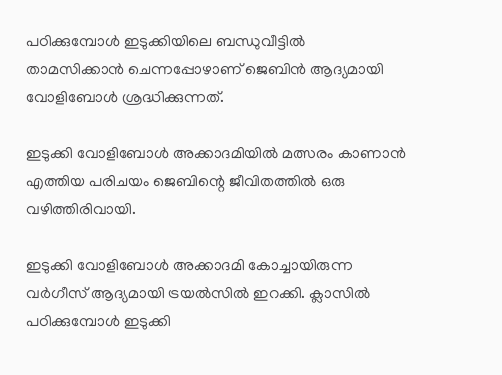പഠിക്കുമ്പോള്‍ ഇടുക്കിയിലെ ബന്ധുവീട്ടില്‍ താമസിക്കാന്‍ ചെന്നപ്പോഴാണ് ജെബിന്‍ ആദ്യമായി വോളിബോള്‍ ശ്രദ്ധിക്കുന്നത്.

ഇടുക്കി വോളിബോള്‍ അക്കാദമിയില്‍ മത്സരം കാണാന്‍ എത്തിയ പരിചയം ജെബിന്റെ ജീവിതത്തില്‍ ഒരു വഴിത്തിരിവായി.

ഇടുക്കി വോളിബോള്‍ അക്കാദമി കോച്ചായിരുന്ന വര്‍ഗീസ് ആദ്യമായി ട്രയല്‍സില്‍ ഇറക്കി. ക്ലാസില്‍ പഠിക്കുമ്പോള്‍ ഇടുക്കി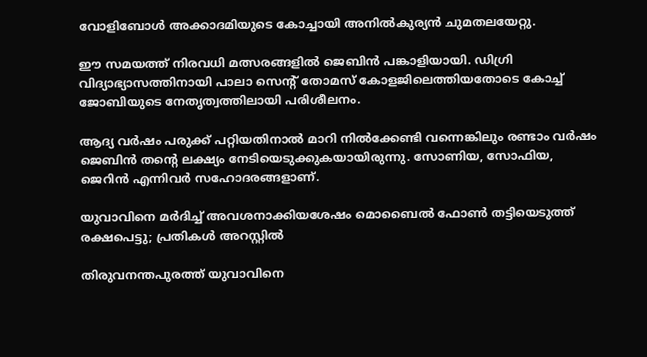വോളിബോള്‍ അക്കാദമിയുടെ കോച്ചായി അനില്‍കുര്യന്‍ ചുമതലയേറ്റു.

ഈ സമയത്ത് നിരവധി മത്സരങ്ങളില്‍ ജെബിന്‍ പങ്കാളിയായി. ഡിഗ്രി വിദ്യാഭ്യാസത്തിനായി പാലാ സെന്റ് തോമസ് കോളജിലെത്തിയതോടെ കോച്ച് ജോബിയുടെ നേതൃത്വത്തിലായി പരിശീലനം.

ആദ്യ വര്‍ഷം പരുക്ക് പറ്റിയതിനാല്‍ മാറി നില്‍ക്കേണ്ടി വന്നെങ്കിലും രണ്ടാം വര്‍ഷം ജെബിന്‍ തന്റെ ലക്ഷ്യം നേടിയെടുക്കുകയായിരുന്നു. സോണിയ, സോഫിയ, ജെറിന്‍ എന്നിവര്‍ സഹോദരങ്ങളാണ്.

യുവാവിനെ മർദിച്ച് അവശനാക്കിയശേഷം മൊബൈൽ ഫോൺ തട്ടിയെടുത്ത് രക്ഷപെട്ടു; പ്രതികൾ അറസ്റ്റിൽ

തിരുവനന്തപുരത്ത് യുവാവിനെ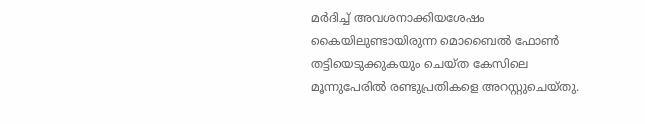മർദിച്ച് അവശനാക്കിയശേഷം കൈയിലുണ്ടായിരുന്ന മൊബൈൽ ഫോൺ തട്ടിയെടുക്കുകയും ചെയ്ത കേസിലെ മൂന്നുപേരിൽ രണ്ടുപ്രതികളെ അറസ്റ്റുചെയ്തു.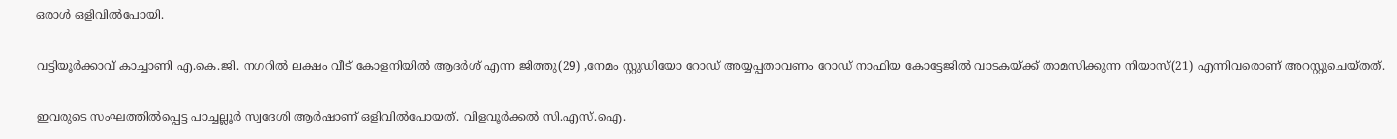ഒരാൾ ഒളിവിൽപോയി.

വട്ടിയൂർക്കാവ് കാച്ചാണി എ.കെ.ജി. നഗറിൽ ലക്ഷം വീട് കോളനിയിൽ ആദർശ് എന്ന ജിത്തു(29) ,നേമം സ്റ്റുഡിയോ റോഡ് അയ്യപ്പതാവണം റോഡ് നാഫിയ കോട്ടേജിൽ വാടകയ്ക്ക് താമസിക്കുന്ന നിയാസ്(21) എന്നിവരൊണ് അറസ്റ്റുചെയ്തത്.

ഇവരുടെ സംഘത്തിൽപ്പെട്ട പാച്ചല്ലൂർ സ്വദേശി ആർഷാണ് ഒളിവിൽപോയത്. വിളവൂർക്കൽ സി.എസ്.ഐ.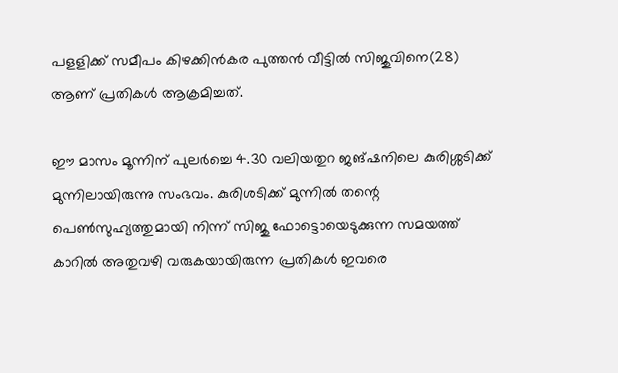പളളിക്ക് സമീപം കിഴക്കിൻകര പുത്തൻ വീട്ടിൽ സിജുവിനെ(28) ആണ് പ്രതികൾ ആക്രമിച്ചത്.

ഈ മാസം മൂന്നിന് പുലർച്ചെ 4.30 വലിയതുറ ജങ്ഷനിലെ കുരിശ്ശടിക്ക് മുന്നിലായിരുന്നു സംഭവം. കുരിശടിക്ക് മുന്നിൽ തന്റെ പെൺസുഹ്യത്തുമായി നിന്ന് സിജു ഫോട്ടൊയെടുക്കുന്ന സമയത്ത് കാറിൽ അതുവഴി വരുകയായിരുന്ന പ്രതികൾ ഇവരെ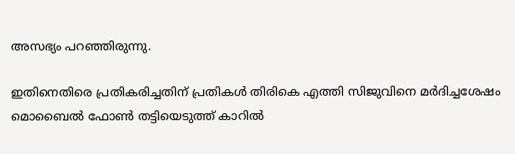അസഭ്യം പറഞ്ഞിരുന്നു.

ഇതിനെതിരെ പ്രതികരിച്ചതിന് പ്രതികൾ തിരികെ എത്തി സിജുവിനെ മർദിച്ചശേഷം മൊബൈൽ ഫോൺ തട്ടിയെടുത്ത് കാറിൽ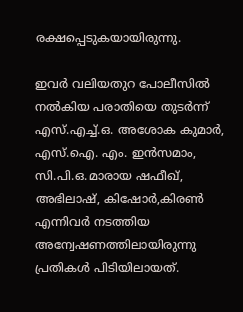രക്ഷപ്പെടുകയായിരുന്നു.

ഇവർ വലിയതുറ പോലീസിൽ നൽകിയ പരാതിയെ തുടർന്ന് എസ്.എച്ച്.ഒ. അശോക കുമാർ, എസ്.ഐ. എം. ഇൻസമാം, സി.പി.ഒ.മാരായ ഷഫീഖ്, അഭിലാഷ്, കിഷോർ,കിരൺ എന്നിവർ നടത്തിയ അന്വേഷണത്തിലായിരുന്നു പ്രതികൾ പിടിയിലായത്.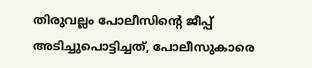തിരുവല്ലം പോലീസിന്റെ ജീപ്പ് അടിച്ചുപൊട്ടിച്ചത്, പോലീസുകാരെ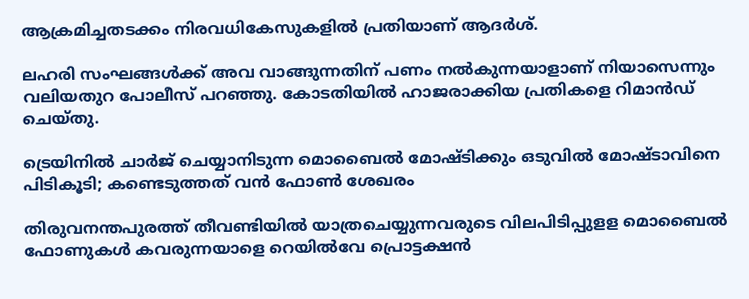ആക്രമിച്ചതടക്കം നിരവധികേസുകളിൽ പ്രതിയാണ് ആദർശ്.

ലഹരി സംഘങ്ങൾക്ക് അവ വാങ്ങുന്നതിന് പണം നൽകുന്നയാളാണ് നിയാസെന്നും വലിയതുറ പോലീസ് പറഞ്ഞു. കോടതിയിൽ ഹാജരാക്കിയ പ്രതികളെ റിമാൻഡ് ചെയ്തു.

ട്രെയിനിൽ ചാർജ് ചെയ്യാനിടുന്ന മൊബൈൽ മോഷ്ടിക്കും ഒടുവിൽ മോഷ്ടാവിനെ പിടികൂടി; കണ്ടെടുത്തത് വൻ ഫോൺ ശേഖരം

തിരുവനന്തപുരത്ത് തീവണ്ടിയിൽ യാത്രചെയ്യുന്നവരുടെ വിലപിടിപ്പുളള മൊബൈൽ ഫോണുകൾ കവരുന്നയാളെ റെയിൽവേ പ്രൊട്ടക്ഷൻ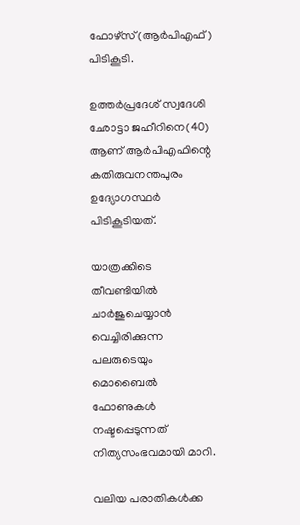ഫോഴ്‌സ്(ആർപിഎഫ്) പിടികൂടി.

ഉത്തർപ്രദേശ് സ്വദേശി ഛോട്ടാ ജഹീറിനെ(40) ആണ് ആർപിഎഫിന്റെ കതിരുവനന്തപുരം ഉദ്യോഗസ്ഥർ പിടികൂടിയത്.

യാത്രക്കിടെ തീവണ്ടിയിൽ ചാർജുചെയ്യാൻ വെച്ചിരിക്കുന്ന പലരുടെയും മൊബൈൽ ഫോണുകൾ നഷ്ടപ്പെടുന്നത് നിത്യസംഭവമായി മാറി.

വലിയ പരാതികൾക്ക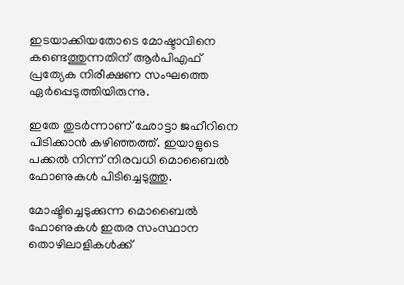ഇടയാക്കിയതോടെ മോഷ്ടാവിനെ കണ്ടെത്തുന്നതിന് ആർപിഎഫ് പ്രത്യേക നിരീക്ഷണ സംഘത്തെ ഏർപ്പെടുത്തിയിരുന്നു.

ഇതേ തുടർന്നാണ് ഛോട്ടാ ജഹീറിനെ പിടിക്കാൻ കഴിഞ്ഞത്ത്. ഇയാളുടെ പക്കൽ നിന്ന് നിരവധി മൊബൈൽ ഫോണുകൾ പിടിച്ചെടുത്തു.

മോഷ്ടിച്ചെടുക്കുന്ന മൊബൈൽ ഫോണുകൾ ഇതര സംസ്ഥാന തൊഴിലാളികൾക്ക്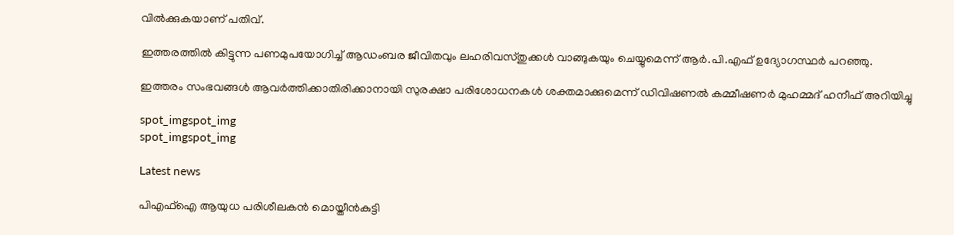വിൽക്കുകയാണ് പതിവ്.

ഇത്തരത്തിൽ കിട്ടുന്ന പണമുപയോഗിച്ച് ആഡംബര ജീവിതവും ലഹരിവസ്തുക്കൾ വാങ്ങുകയും ചെയ്യുമെന്ന് ആർ.പി.എഫ് ഉദ്യോഗസ്ഥർ പറഞ്ഞു.

ഇത്തരം സംഭവങ്ങൾ ആവർത്തിക്കാതിരിക്കാനായി സുരക്ഷാ പരിശോധനകൾ ശക്തമാക്കുമെന്ന് ഡിവിഷണൽ കമ്മീഷണർ മുഹമ്മദ് ഹനീഫ് അറിയിച്ചു

spot_imgspot_img
spot_imgspot_img

Latest news

പിഎഫ്‌ഐ ആയുധ പരിശീലകൻ മൊയ്തീൻകുട്ടി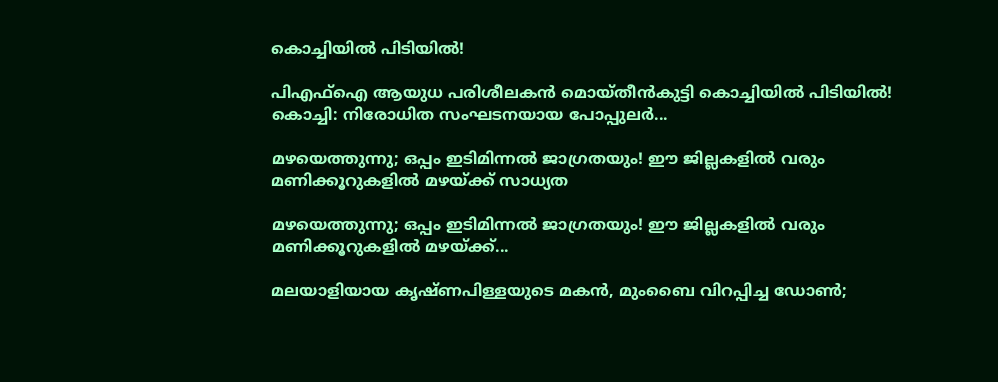കൊച്ചിയിൽ പിടിയിൽ!

പിഎഫ്‌ഐ ആയുധ പരിശീലകൻ മൊയ്തീൻകുട്ടി കൊച്ചിയിൽ പിടിയിൽ! കൊച്ചി: നിരോധിത സംഘടനയായ പോപ്പുലർ...

മഴയെത്തുന്നു; ഒപ്പം ഇടിമിന്നൽ ജാഗ്രതയും! ഈ ജില്ലകളിൽ വരും മണിക്കൂറുകളിൽ മഴയ്ക്ക് സാധ്യത

മഴയെത്തുന്നു; ഒപ്പം ഇടിമിന്നൽ ജാഗ്രതയും! ഈ ജില്ലകളിൽ വരും മണിക്കൂറുകളിൽ മഴയ്ക്ക്...

മലയാളിയായ കൃഷ്ണപിള്ളയുടെ മകൻ, മുംബൈ വിറപ്പിച്ച ഡോൺ;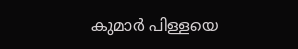കുമാർ പിള്ളയെ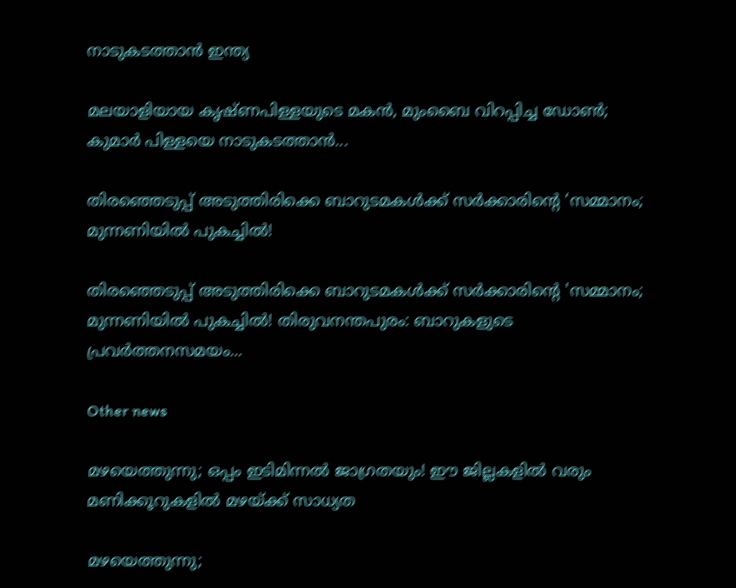നാടുകടത്താൻ ഇന്ത്യ

മലയാളിയായ കൃഷ്ണപിള്ളയുടെ മകൻ, മുംബൈ വിറപ്പിച്ച ഡോൺ; കുമാർ പിള്ളയെ നാടുകടത്താൻ...

തിരഞ്ഞെടുപ്പ് അടുത്തിരിക്കെ ബാറുടമകൾക്ക് സർക്കാരിന്റെ ‘സമ്മാനം; മുന്നണിയിൽ പുകച്ചിൽ!

തിരഞ്ഞെടുപ്പ് അടുത്തിരിക്കെ ബാറുടമകൾക്ക് സർക്കാരിന്റെ 'സമ്മാനം; മുന്നണിയിൽ പുകച്ചിൽ! തിരുവനന്തപുരം: ബാറുകളുടെ പ്രവർത്തനസമയം...

Other news

മഴയെത്തുന്നു; ഒപ്പം ഇടിമിന്നൽ ജാഗ്രതയും! ഈ ജില്ലകളിൽ വരും മണിക്കൂറുകളിൽ മഴയ്ക്ക് സാധ്യത

മഴയെത്തുന്നു;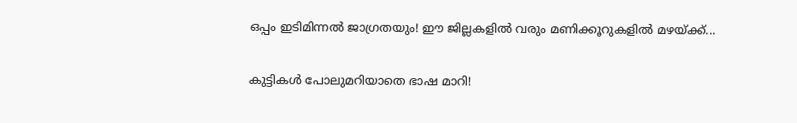ഒപ്പം ഇടിമിന്നൽ ജാഗ്രതയും! ഈ ജില്ലകളിൽ വരും മണിക്കൂറുകളിൽ മഴയ്ക്ക്...

കുട്ടികൾ പോലുമറിയാതെ ഭാഷ മാറി!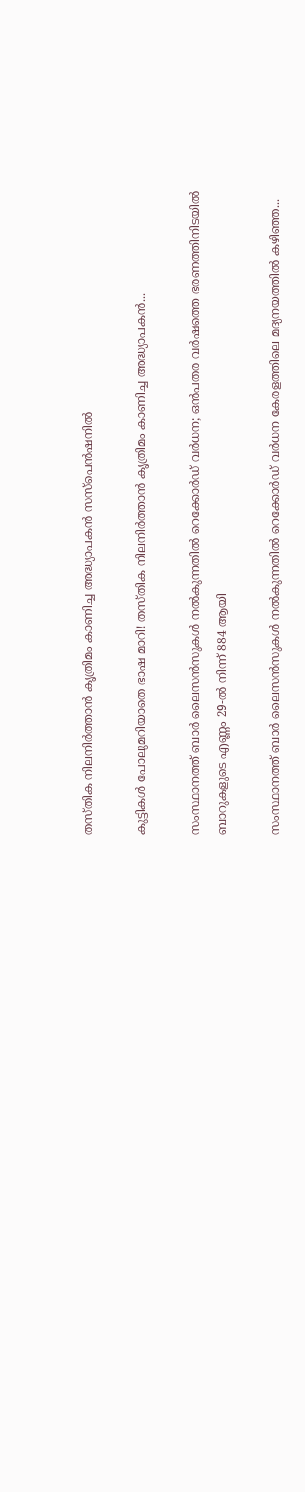തസ്തിക നിലനിർത്താൻ കൃത്രിമം കാണിച്ച അദ്ധ്യാപകൻ സസ്‌പെൻഷനിൽ

കുട്ടികൾ പോലുമറിയാതെ ഭാഷ മാറി! തസ്തിക നിലനിർത്താൻ കൃത്രിമം കാണിച്ച അദ്ധ്യാപകൻ...

സംസ്ഥാനത്ത് ബാർ ലൈസൻസുകൾ നൽകുന്നതിൽ റെക്കോർഡ് വർധന; ഒൻപതര വർഷത്തെ ഭരണത്തിനിടയിൽ ബാറുകളുടെ എണ്ണം 29-ൽ നിന്ന് 884 ആയി

സംസ്ഥാനത്ത് ബാർ ലൈസൻസുകൾ നൽകുന്നതിൽ റെക്കോർഡ് വർധന കേരളത്തിലെ മദ്യനയത്തിൽ കഴിഞ്ഞ...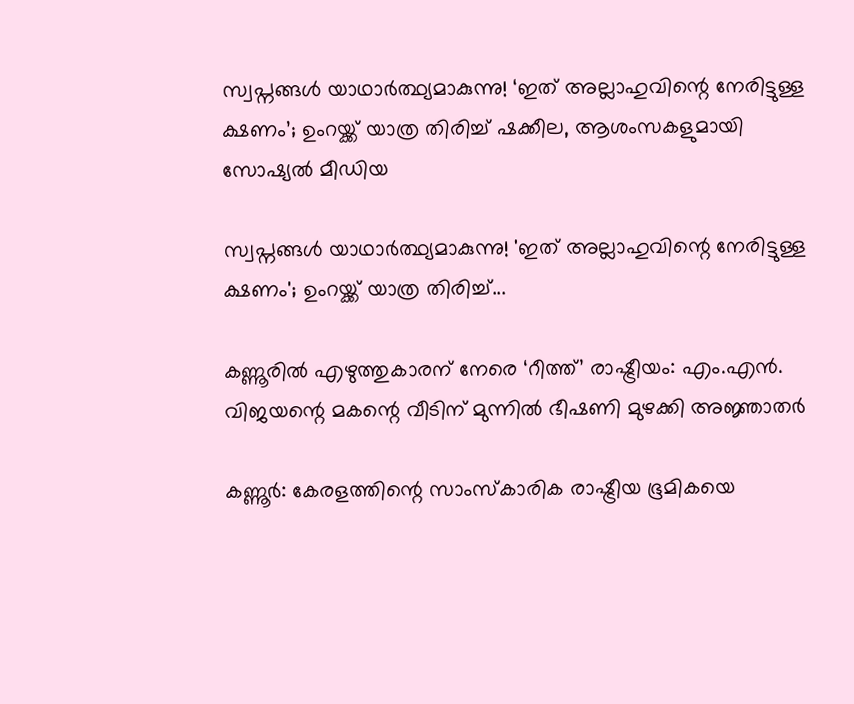സ്വപ്നങ്ങൾ യാഥാർത്ഥ്യമാകുന്നു! ‘ഇത് അല്ലാഹുവിന്റെ നേരിട്ടുള്ള ക്ഷണം’; ഉംറയ്ക്ക് യാത്ര തിരിച്ച് ഷക്കീല, ആശംസകളുമായി സോഷ്യൽ മീഡിയ

സ്വപ്നങ്ങൾ യാഥാർത്ഥ്യമാകുന്നു! 'ഇത് അല്ലാഹുവിന്റെ നേരിട്ടുള്ള ക്ഷണം'; ഉംറയ്ക്ക് യാത്ര തിരിച്ച്...

കണ്ണൂരിൽ എഴുത്തുകാരന് നേരെ ‘റീത്ത്’ രാഷ്ട്രീയം: എം.എൻ. വിജയന്റെ മകന്റെ വീടിന് മുന്നിൽ ഭീഷണി മുഴക്കി അജ്ഞാതർ

കണ്ണൂർ: കേരളത്തിന്റെ സാംസ്കാരിക രാഷ്ട്രീയ ഭൂമികയെ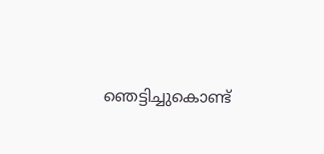ഞെട്ടിച്ചുകൊണ്ട്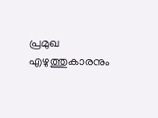പ്രമുഖ എഴുത്തുകാരനും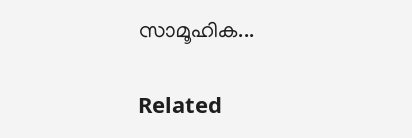സാമൂഹിക...

Related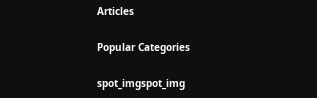Articles

Popular Categories

spot_imgspot_img